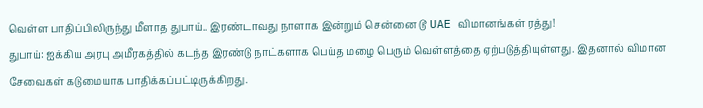வெள்ள பாதிப்பிலிருந்து மீளாத துபாய்.. இரண்டாவது நாளாக இன்றும் சென்னை டூ UAE விமானங்கள் ரத்து!
துபாய்: ஐக்கிய அரபு அமீரகத்தில் கடந்த இரண்டு நாட்களாக பெய்த மழை பெரும் வெள்ளத்தை ஏற்படுத்தியுள்ளது. இதனால் விமான சேவைகள் கடுமையாக பாதிக்கப்பட்டிருக்கிறது.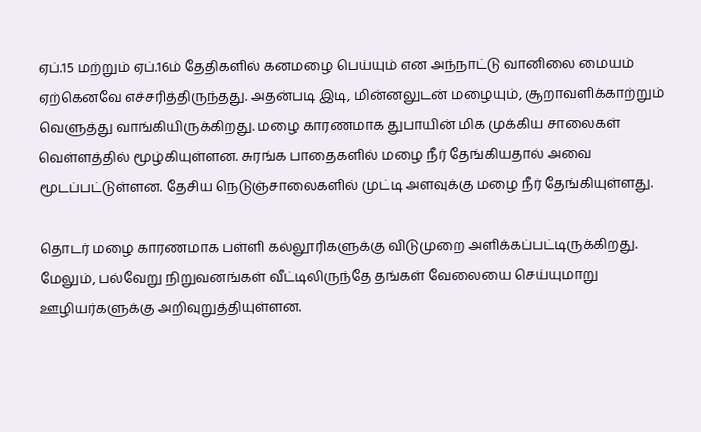ஏப்.15 மற்றும் ஏப்.16ம் தேதிகளில் கனமழை பெய்யும் என அந்நாட்டு வானிலை மையம் ஏற்கெனவே எச்சரித்திருந்தது. அதன்படி இடி, மின்னலுடன் மழையும், சூறாவளிக்காற்றும் வெளுத்து வாங்கியிருக்கிறது. மழை காரணமாக துபாயின் மிக முக்கிய சாலைகள் வெள்ளத்தில் மூழ்கியுள்ளன. சுரங்க பாதைகளில் மழை நீர் தேங்கியதால் அவை மூடப்பட்டுள்ளன. தேசிய நெடுஞ்சாலைகளில் முட்டி அளவுக்கு மழை நீர் தேங்கியுள்ளது.

தொடர் மழை காரணமாக பள்ளி கல்லூரிகளுக்கு விடுமுறை அளிக்கப்பட்டிருக்கிறது. மேலும், பல்வேறு நிறுவனங்கள் வீட்டிலிருந்தே தங்கள் வேலையை செய்யுமாறு ஊழியர்களுக்கு அறிவுறுத்தியுள்ளன.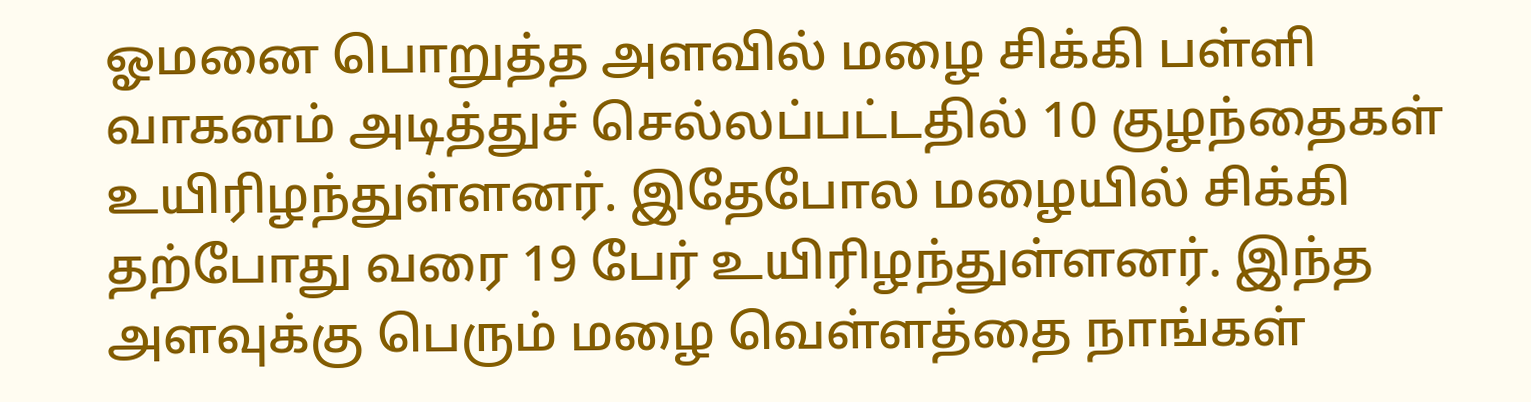ஓமனை பொறுத்த அளவில் மழை சிக்கி பள்ளி வாகனம் அடித்துச் செல்லப்பட்டதில் 10 குழந்தைகள் உயிரிழந்துள்ளனர். இதேபோல மழையில் சிக்கி தற்போது வரை 19 பேர் உயிரிழந்துள்ளனர். இந்த அளவுக்கு பெரும் மழை வெள்ளத்தை நாங்கள்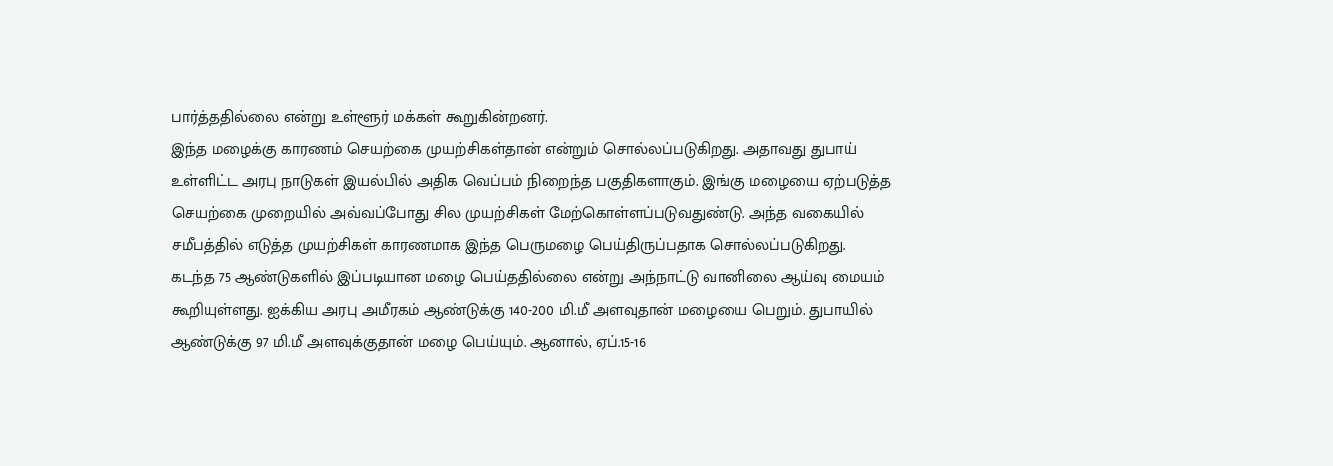பார்த்ததில்லை என்று உள்ளூர் மக்கள் கூறுகின்றனர்.
இந்த மழைக்கு காரணம் செயற்கை முயற்சிகள்தான் என்றும் சொல்லப்படுகிறது. அதாவது துபாய் உள்ளிட்ட அரபு நாடுகள் இயல்பில் அதிக வெப்பம் நிறைந்த பகுதிகளாகும். இங்கு மழையை ஏற்படுத்த செயற்கை முறையில் அவ்வப்போது சில முயற்சிகள் மேற்கொள்ளப்படுவதுண்டு. அந்த வகையில் சமீபத்தில் எடுத்த முயற்சிகள் காரணமாக இந்த பெருமழை பெய்திருப்பதாக சொல்லப்படுகிறது.
கடந்த 75 ஆண்டுகளில் இப்படியான மழை பெய்ததில்லை என்று அந்நாட்டு வானிலை ஆய்வு மையம் கூறியுள்ளது. ஐக்கிய அரபு அமீரகம் ஆண்டுக்கு 140-200 மி.மீ அளவுதான் மழையை பெறும். துபாயில் ஆண்டுக்கு 97 மி.மீ அளவுக்குதான் மழை பெய்யும். ஆனால், ஏப்.15-16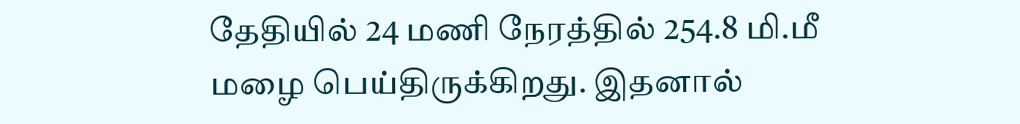தேதியில் 24 மணி நேரத்தில் 254.8 மி.மீ மழை பெய்திருக்கிறது. இதனால்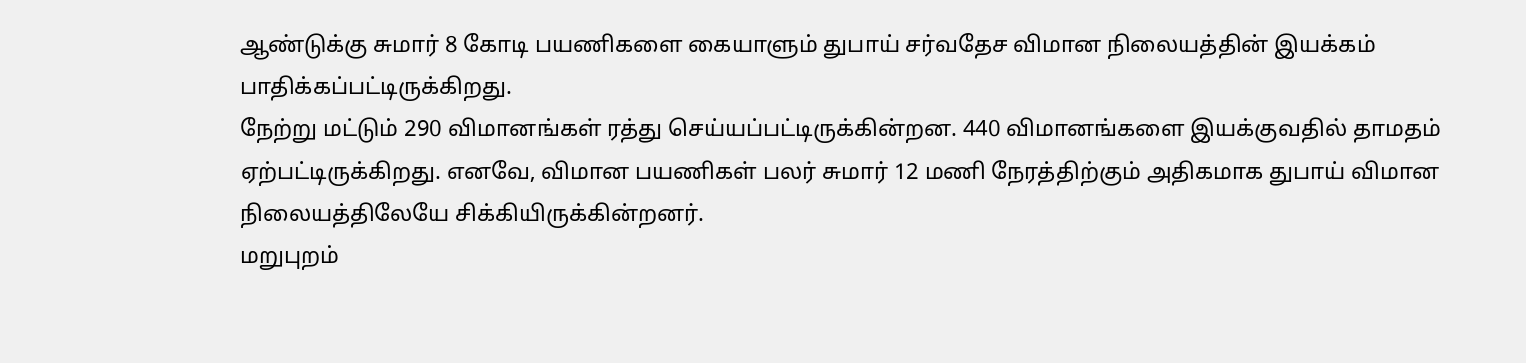ஆண்டுக்கு சுமார் 8 கோடி பயணிகளை கையாளும் துபாய் சர்வதேச விமான நிலையத்தின் இயக்கம் பாதிக்கப்பட்டிருக்கிறது.
நேற்று மட்டும் 290 விமானங்கள் ரத்து செய்யப்பட்டிருக்கின்றன. 440 விமானங்களை இயக்குவதில் தாமதம் ஏற்பட்டிருக்கிறது. எனவே, விமான பயணிகள் பலர் சுமார் 12 மணி நேரத்திற்கும் அதிகமாக துபாய் விமான நிலையத்திலேயே சிக்கியிருக்கின்றனர்.
மறுபுறம்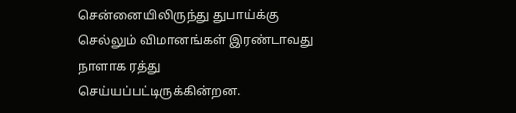சென்னையிலிருந்து துபாய்க்கு செல்லும் விமானங்கள் இரண்டாவது நாளாக ரத்து செய்யப்பட்டிருக்கின்றன.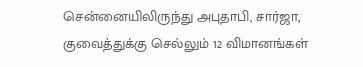சென்னையிலிருந்து அபுதாபி, சார்ஜா, குவைத்துக்கு செல்லும் 12 விமானங்கள்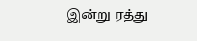இன்று ரத்து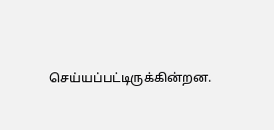செய்யப்பட்டிருக்கின்றன.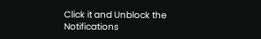Click it and Unblock the Notifications